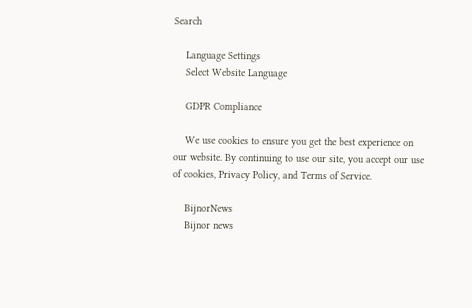Search

    Language Settings
    Select Website Language

    GDPR Compliance

    We use cookies to ensure you get the best experience on our website. By continuing to use our site, you accept our use of cookies, Privacy Policy, and Terms of Service.

    BijnorNews
    Bijnor news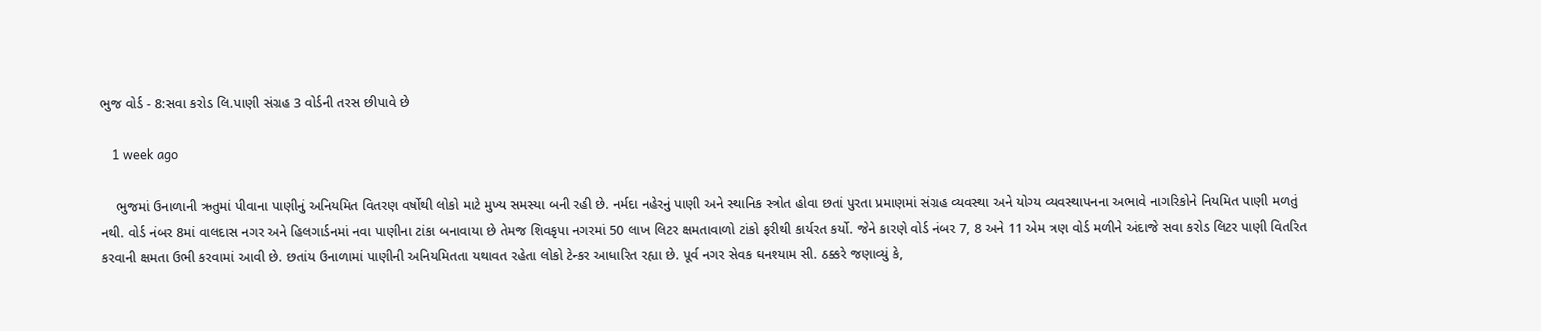ભુજ વોર્ડ - 8:સવા કરોડ લિ.પાણી સંગ્રહ 3 વોર્ડની તરસ છીપાવે છે

    1 week ago

    ભુજમાં ઉનાળાની ઋતુમાં પીવાના પાણીનું અનિયમિત વિતરણ વર્ષોથી લોકો માટે મુખ્ય સમસ્યા બની રહી છે. નર્મદા નહેરનું પાણી અને સ્થાનિક સ્ત્રોત હોવા છતાં પુરતા પ્રમાણમાં સંગ્રહ વ્યવસ્થા અને યોગ્ય વ્યવસ્થાપનના અભાવે નાગરિકોને નિયમિત પાણી મળતું નથી. વોર્ડ નંબર 8માં વાલદાસ નગર અને હિલગાર્ડનમાં નવા પાણીના ટાંકા બનાવાયા છે તેમજ શિવકૃપા નગરમાં 50 લાખ લિટર ક્ષમતાવાળો ટાંકો ફરીથી કાર્યરત કર્યો. જેને કારણે વોર્ડ નંબર 7, 8 અને 11 એમ ત્રણ વોર્ડ મળીને અંદાજે સવા કરોડ લિટર પાણી વિતરિત કરવાની ક્ષમતા ઉભી કરવામાં આવી છે. છતાંય ઉનાળામાં પાણીની અનિયમિતતા યથાવત રહેતા લોકો ટેન્કર આધારિત રહ્યા છે. પૂર્વ નગર સેવક ઘનશ્યામ સી. ઠક્કરે જણાવ્યું કે,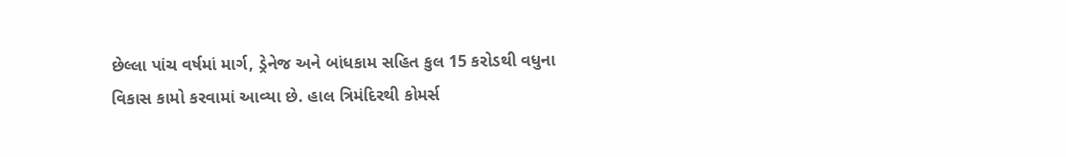છેલ્લા પાંચ વર્ષમાં માર્ગ, ડ્રેનેજ અને બાંધકામ સહિત કુલ 15 કરોડથી વધુના વિકાસ કામો કરવામાં આવ્યા છે. હાલ ત્રિમંદિરથી કોમર્સ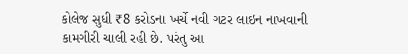કોલેજ સુધી ₹8 કરોડના ખર્ચે નવી ગટર લાઇન નાખવાની કામગીરી ચાલી રહી છે. પરંતુ આ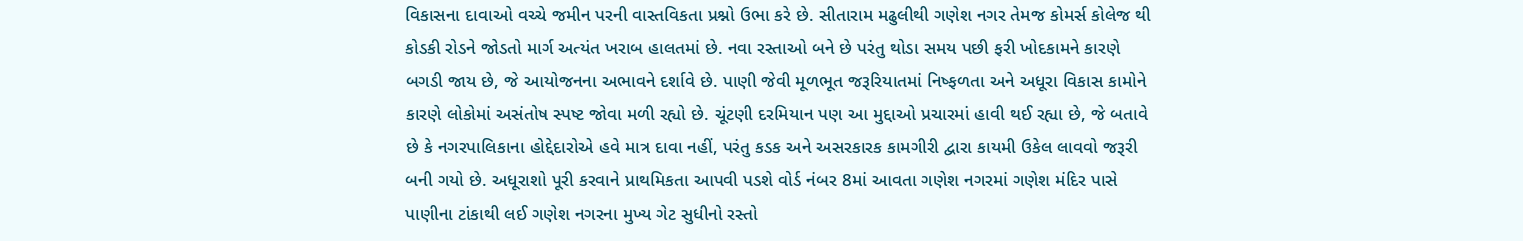વિકાસના દાવાઓ વચ્ચે જમીન પરની વાસ્તવિકતા પ્રશ્નો ઉભા કરે છે. સીતારામ મઢુલીથી ગણેશ નગર તેમજ કોમર્સ કોલેજ થી કોડકી રોડને જોડતો માર્ગ અત્યંત ખરાબ હાલતમાં છે. નવા રસ્તાઓ બને છે પરંતુ થોડા સમય પછી ફરી ખોદકામને કારણે બગડી જાય છે, જે આયોજનના અભાવને દર્શાવે છે. પાણી જેવી મૂળભૂત જરૂરિયાતમાં નિષ્ફળતા અને અધૂરા વિકાસ કામોને કારણે લોકોમાં અસંતોષ સ્પષ્ટ જોવા મળી રહ્યો છે. ચૂંટણી દરમિયાન પણ આ મુદ્દાઓ પ્રચારમાં હાવી થઈ રહ્યા છે, જે બતાવે છે કે નગરપાલિકાના હોદ્દેદારોએ હવે માત્ર દાવા નહીં, પરંતુ કડક અને અસરકારક કામગીરી દ્વારા કાયમી ઉકેલ લાવવો જરૂરી બની ગયો છે. અધૂરાશો પૂરી કરવાને પ્રાથમિકતા આપવી પડશે વોર્ડ નંબર 8માં આવતા ગણેશ નગરમાં ગણેશ મંદિર પાસે પાણીના ટાંકાથી લઈ ગણેશ નગરના મુખ્ય ગેટ સુધીનો રસ્તો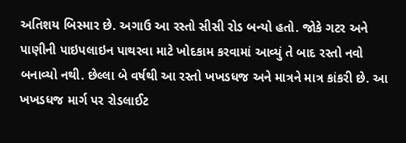અતિશય બિસ્માર છે. અગાઉ આ રસ્તો સીસી રોડ બન્યો હતો. જોકે ગટર અને પાણીની પાઇપલાઇન પાથરવા માટે ખોદકામ કરવામાં આવ્યું તે બાદ રસ્તો નવો બનાવ્યો નથી. છેલ્લા બે વર્ષથી આ રસ્તો ખખડધજ અને માત્રને માત્ર કાંકરી છે. આ ખખડધજ માર્ગ પર રોડલાઈટ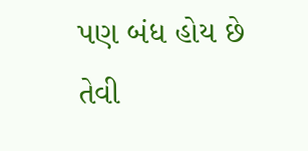પણ બંધ હોય છે તેવી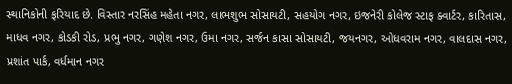સ્થાનિકોની ફરિયાદ છે. વિસ્તાર નરસિંહ મહેતા નગર, લાભશુભ સોસાયટી, સહયોગ નગર, ઇજનેરી કોલેજ સ્ટાફ ક્વાર્ટર, કારિતાસ, માધવ નગર, કોડકી રોડ, પ્રભુ નગર, ગણેશ નગર, ઉમા નગર, સર્જન કાસા સોસાયટી, જયનગર, ઓધવરામ નગર, વાલદાસ નગર, પ્રશાંત પાર્ક, વર્ધમાન નગર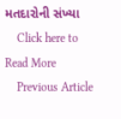મતદારોની સંખ્યા
    Click here to Read More
    Previous Article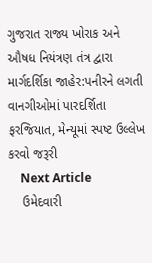ગુજરાત રાજ્ય ખોરાક અને ઔષધ નિયંત્રણ તંત્ર દ્વારા માર્ગદર્શિકા જાહેર:પનીરને લગતી વાનગીઓમાં પારદર્શિતા ફરજિયાત, મેન્યૂમાં સ્પષ્ટ ઉલ્લેખ કરવો જરૂરી
    Next Article
    ઉમેદવારી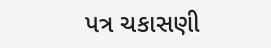પત્ર ચકાસણી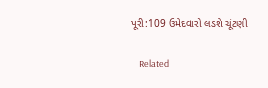પૂરી:109 ઉમેદવારો લડશે ચૂંટણી

    Related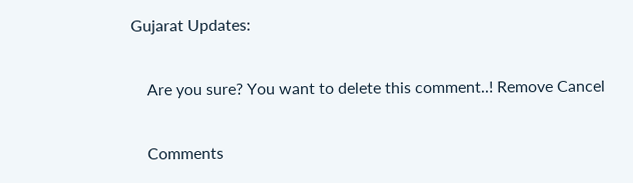Gujarat Updates:

    Are you sure? You want to delete this comment..! Remove Cancel

    Comments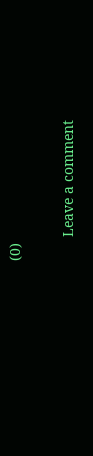(0)

      Leave a comment